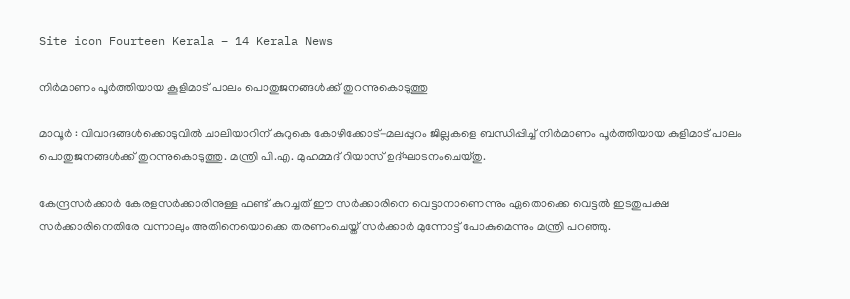Site icon Fourteen Kerala – 14 Kerala News

നിർമാണം പൂർത്തിയായ കൂളിമാട് പാലം പൊതുജനങ്ങൾക്ക് തുറന്നുകൊടുത്തു

മാവൂർ : വിവാദങ്ങൾക്കൊടുവിൽ ചാലിയാറിന് കുറുകെ കോഴിക്കോട്-മലപ്പുറം ജില്ലകളെ ബന്ധിപ്പിച്ച് നിർമാണം പൂർത്തിയായ കുളിമാട് പാലം പൊതുജനങ്ങൾക്ക് തുറന്നുകൊടുത്തു. മന്ത്രി പി.എ. മുഹമ്മദ് റിയാസ് ഉദ്ഘാടനംചെയ്തു.

കേന്ദ്രസർക്കാർ കേരളസർക്കാരിനുള്ള ഫണ്ട് കുറച്ചത് ഈ സർക്കാരിനെ വെട്ടാനാണെന്നും ഏതൊക്കെ വെട്ടൽ ഇടതുപക്ഷ സർക്കാരിനെതിരേ വന്നാലും അതിനെയൊക്കെ തരണംചെയ്ത് സർക്കാർ മുന്നോട്ട് പോകുമെന്നും മന്ത്രി പറഞ്ഞു.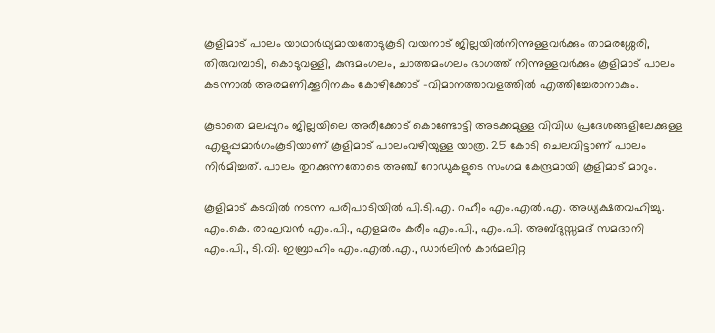കൂളിമാട് പാലം യാഥാർഥ്യമായതോടുകൂടി വയനാട് ജില്ലയിൽനിന്നുള്ളവർക്കും താമരശ്ശേരി, തിരുവമ്പാടി, കൊടുവള്ളി, കുന്ദമംഗലം, ചാത്തമംഗലം ഭാഗത്ത് നിന്നുള്ളവർക്കും കൂളിമാട് പാലം കടന്നാൽ അരമണിക്കൂറിനകം കോഴിക്കോട് -വിമാനത്താവളത്തിൽ എത്തിച്ചേരാനാകും.

കൂടാതെ മലപ്പുറം ജില്ലയിലെ അരീക്കോട് കൊണ്ടോട്ടി അടക്കമുള്ള വിവിധ പ്രദേശങ്ങളിലേക്കുള്ള എളുപ്പമാർഗംകൂടിയാണ് കൂളിമാട് പാലംവഴിയുള്ള യാത്ര. 25 കോടി ചെലവിട്ടാണ് പാലം നിർമിച്ചത്. പാലം തുറക്കുന്നതോടെ അഞ്ച് റോഡുകളുടെ സംഗമ കേന്ദ്രമായി കൂളിമാട് മാറും.

കൂളിമാട് കടവിൽ നടന്ന പരിപാടിയിൽ പി.ടി.എ. റഹീം എം.എൽ.എ. അധ്യക്ഷതവഹിച്ചു. എം.കെ. രാഘവൻ എം.പി., എളമരം കരീം എം.പി., എം.പി. അബ്ദുസ്സമദ് സമദാനി എം.പി., ടി.വി. ഇബ്രാഹിം എം.എൽ.എ., ഡാർലിൻ കാർമലിറ്റ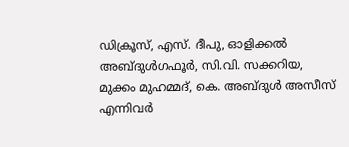ഡിക്രൂസ്, എസ്. ദീപു, ഓളിക്കൽ അബ്ദുൾഗഫൂർ, സി.വി. സക്കറിയ, മുക്കം മുഹമ്മദ്, കെ. അബ്ദുൾ അസീസ് എന്നിവർ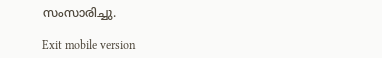സംസാരിച്ചു.

Exit mobile version